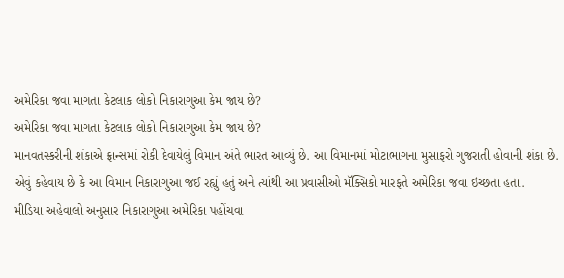અમેરિકા જવા માગતા કેટલાક લોકો નિકારાગુઆ કેમ જાય છે?
અમેરિકા જવા માગતા કેટલાક લોકો નિકારાગુઆ કેમ જાય છે?
માનવતસ્કરીની શંકાએ ફ્રાન્સમાં રોકી દેવાયેલું વિમાન અંતે ભારત આવ્યું છે. આ વિમાનમાં મોટાભાગના મુસાફરો ગુજરાતી હોવાની શંકા છે.
એવું કહેવાય છે કે આ વિમાન નિકારાગુઆ જઈ રહ્યું હતું અને ત્યાંથી આ પ્રવાસીઓ મૅક્સિકો મારફતે અમેરિકા જવા ઇચ્છતા હતા.
મીડિયા અહેવાલો અનુસાર નિકારાગુઆ અમેરિકા પહોંચવા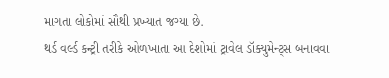માગતા લોકોમાં સૌથી પ્રખ્યાત જગ્યા છે.
થર્ડ વર્લ્ડ કન્ટ્રી તરીકે ઓળખાતા આ દેશોમાં ટ્રાવેલ ડૉક્યુમેન્ટ્સ બનાવવા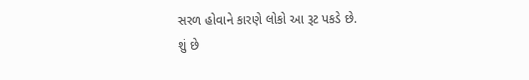સરળ હોવાને કારણે લોકો આ રૂટ પકડે છે.
શું છે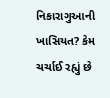નિકારાગુઆની ખાસિયત? કેમ ચર્ચાઈ રહ્યું છે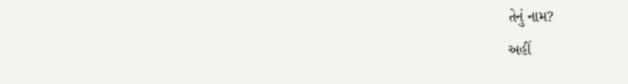તેનું નામ?
અહીં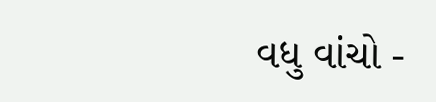વધુ વાંચો -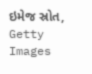ઇમેજ સ્રોત, Getty Images